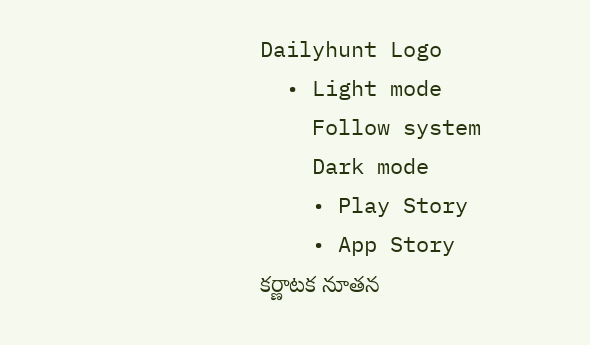Dailyhunt Logo
  • Light mode
    Follow system
    Dark mode
    • Play Story
    • App Story
కర్ణాటక నూతన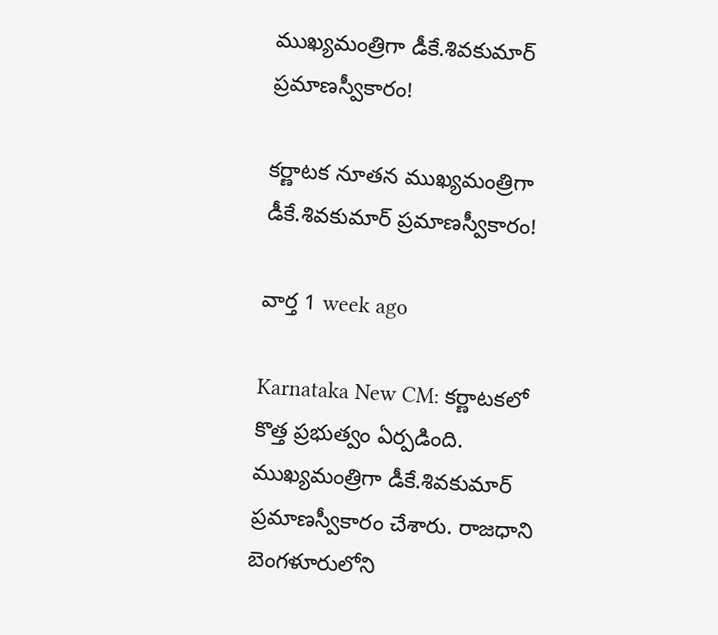ముఖ్యమంత్రిగా డీకే.శివకుమార్ ప్రమాణస్వీకారం!

కర్ణాటక నూతన ముఖ్యమంత్రిగా డీకే.శివకుమార్ ప్రమాణస్వీకారం!

వార్త 1 week ago

Karnataka New CM: కర్ణాటకలో కొత్త ప్రభుత్వం ఏర్పడింది. ముఖ్యమంత్రిగా డీకే.శివకుమార్ ప్రమాణస్వీకారం చేశారు. రాజధాని బెంగళూరులోని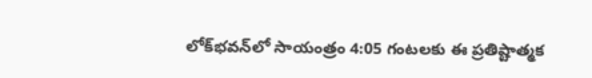లోక్‌భవన్‌లో సాయంత్రం 4:05 గంటలకు ఈ ప్రతిష్టాత్మక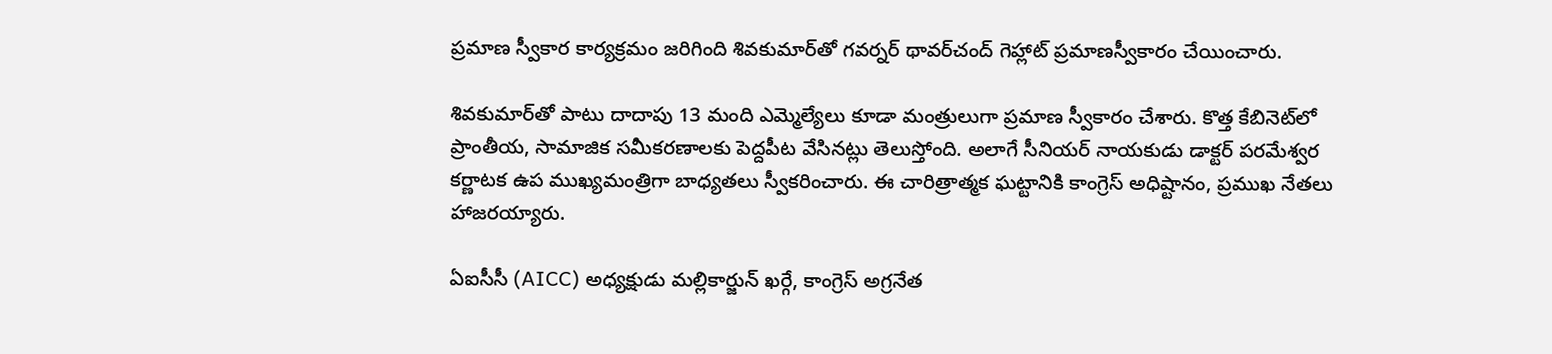ప్రమాణ స్వీకార కార్యక్రమం జరిగింది శివకుమార్‌తో గవర్నర్ థావర్‌చంద్ గెహ్లాట్ ప్రమాణస్వీకారం చేయించారు.

శివకుమార్‌తో పాటు దాదాపు 13 మంది ఎమ్మెల్యేలు కూడా మంత్రులుగా ప్రమాణ స్వీకారం చేశారు. కొత్త కేబినెట్‌లో ప్రాంతీయ, సామాజిక సమీకరణాలకు పెద్దపీట వేసినట్లు తెలుస్తోంది. అలాగే సీనియర్ నాయకుడు డాక్టర్ పరమేశ్వర కర్ణాటక ఉప ముఖ్యమంత్రిగా బాధ్యతలు స్వీకరించారు. ఈ చారిత్రాత్మక ఘట్టానికి కాంగ్రెస్ అధిష్టానం, ప్రముఖ నేతలు హాజరయ్యారు.

ఏఐసీసీ (AICC) అధ్యక్షుడు మల్లికార్జున్ ఖర్గే, కాంగ్రెస్ అగ్రనేత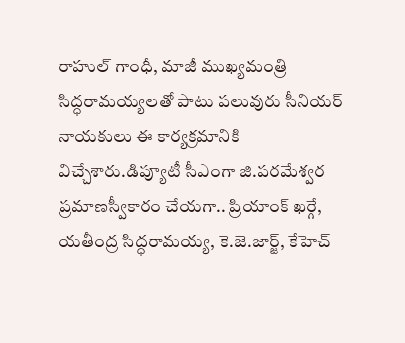రాహుల్ గాంధీ, మాజీ ముఖ్యమంత్రి సిద్ధరామయ్యలతో పాటు పలువురు సీనియర్ నాయకులు ఈ కార్యక్రమానికి విచ్చేశారు.డిప్యూటీ సీఎంగా జి.పరమేశ్వర ప్రమాణస్వీకారం చేయగా.. ప్రియాంక్ ఖర్గే, యతీంద్ర సిద్ధరామయ్య, కె.జె.జార్జ్‌, కేహెచ్‌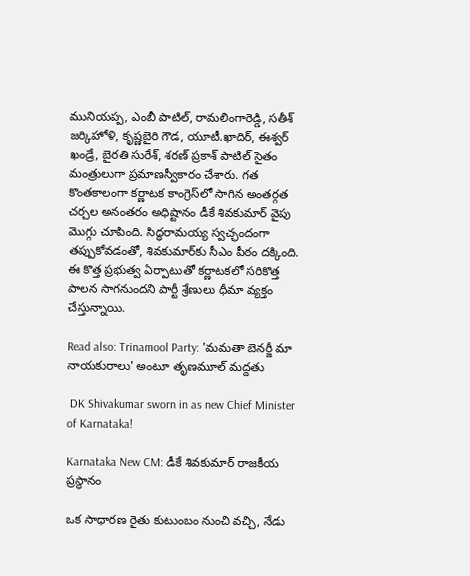మునియప్ప, ఎంబీ పాటిల్‌, రామలింగారెడ్డి, సతీశ్‌ జర్కిహోళి, కృష్ణబైరి గౌడ, యూటీ.ఖాదిర్‌, ఈశ్వర్‌ ఖండ్రే, బైరతి సురేశ్‌, శరణ్‌ ప్రకాశ్‌ పాటిల్ సైతం మంత్రులుగా ప్రమాణస్వీకారం చేశారు. గత కొంతకాలంగా కర్ణాటక కాంగ్రెస్‌లో సాగిన అంతర్గత చర్చల అనంతరం అధిష్టానం డీకే శివకుమార్ వైపు మొగ్గు చూపింది. సిద్ధరామయ్య స్వచ్ఛందంగా తప్పుకోవడంతో, శివకుమార్‌కు సీఎం పీఠం దక్కింది. ఈ కొత్త ప్రభుత్వ ఏర్పాటుతో కర్ణాటకలో సరికొత్త పాలన సాగనుందని పార్టీ శ్రేణులు ధీమా వ్యక్తం చేస్తున్నాయి.

Read also: Trinamool Party: 'మమతా బెనర్జీ మా నాయకురాలు' అంటూ తృణమూల్ మద్దతు

 DK Shivakumar sworn in as new Chief Minister of Karnataka!

Karnataka New CM: డీకే శివకుమార్ రాజకీయ ప్రస్థానం

ఒక సాధారణ రైతు కుటుంబం నుంచి వచ్చి, నేడు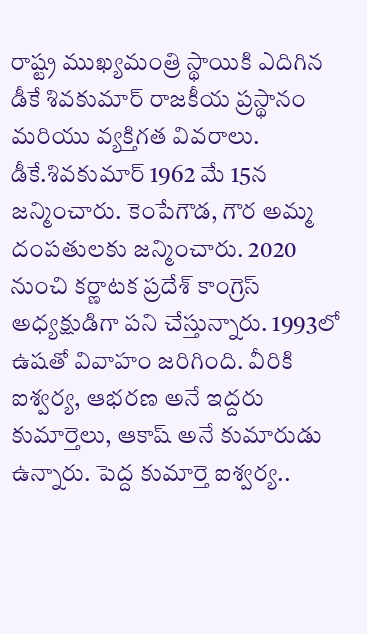రాష్ట్ర ముఖ్యమంత్రి స్థాయికి ఎదిగిన డీకే శివకుమార్ రాజకీయ ప్రస్థానం మరియు వ్యక్తిగత వివరాలు. డీకే.శివకుమార్ 1962 మే 15న జన్మించారు. కెంపేగౌడ, గౌర అమ్మ దంపతులకు జన్మించారు. 2020 నుంచి కర్ణాటక ప్రదేశ్ కాంగ్రెస్ అధ్యక్షుడిగా పని చేస్తున్నారు. 1993లో ఉషతో వివాహం జరిగింది. వీరికి ఐశ్వర్య, ఆభరణ అనే ఇద్దరు కుమార్తెలు, ఆకాష్ అనే కుమారుడు ఉన్నారు. పెద్ద కుమార్తె ఐశ్వర్య..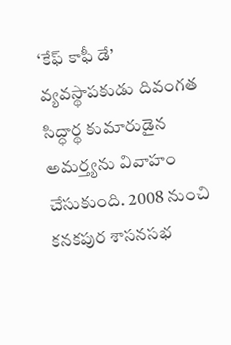‘కేఫ్ కాఫీ డే’ వ్యవస్థాపకుడు దివంగత సిద్ధార్థ కుమారుడైన అమర్త్యను వివాహం చేసుకుంది. 2008 నుంచి కనకపుర శాసనసభ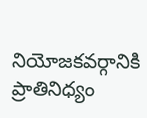నియోజకవర్గానికి ప్రాతినిధ్యం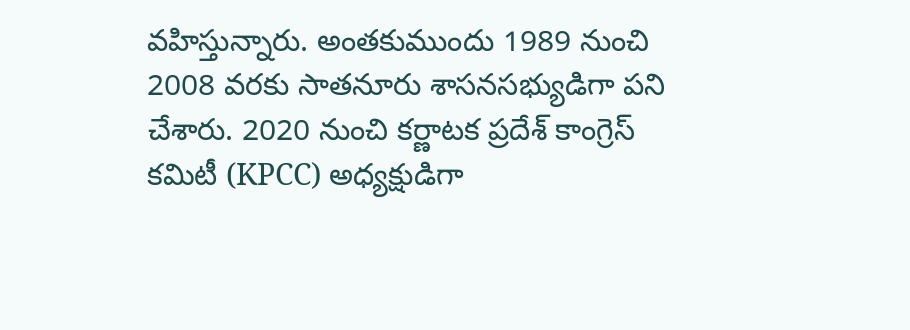వహిస్తున్నారు. అంతకుముందు 1989 నుంచి 2008 వరకు సాతనూరు శాసనసభ్యుడిగా పని చేశారు. 2020 నుంచి కర్ణాటక ప్రదేశ్ కాంగ్రెస్ కమిటీ (KPCC) అధ్యక్షుడిగా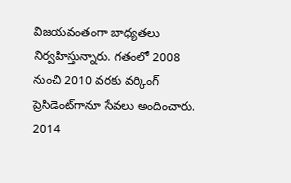విజయవంతంగా బాధ్యతలు నిర్వహిస్తున్నారు. గతంలో 2008 నుంచి 2010 వరకు వర్కింగ్ ప్రెసిడెంట్‌గానూ సేవలు అందించారు. 2014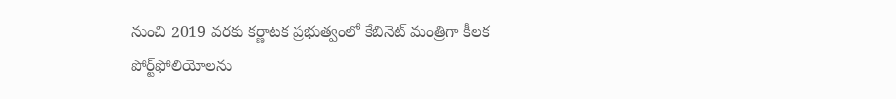నుంచి 2019 వరకు కర్ణాటక ప్రభుత్వంలో కేబినెట్ మంత్రిగా కీలక పోర్ట్‌ఫోలియోలను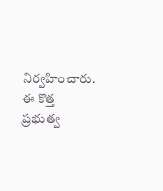నిర్వహించారు. ఈ కొత్త ప్రభుత్వ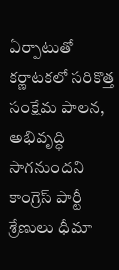ఏర్పాటుతో కర్ణాటకలో సరికొత్త సంక్షేమ పాలన, అభివృద్ధి సాగనుందని కాంగ్రెస్ పార్టీ శ్రేణులు ధీమా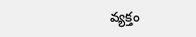వ్యక్తం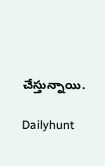చేస్తున్నాయి.

Dailyhunt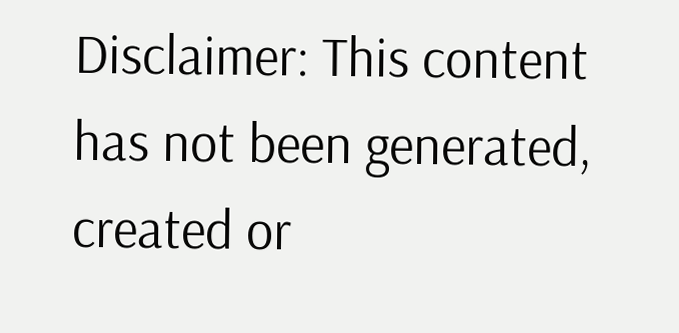Disclaimer: This content has not been generated, created or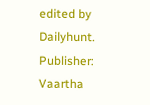edited by Dailyhunt. Publisher: Vaartha